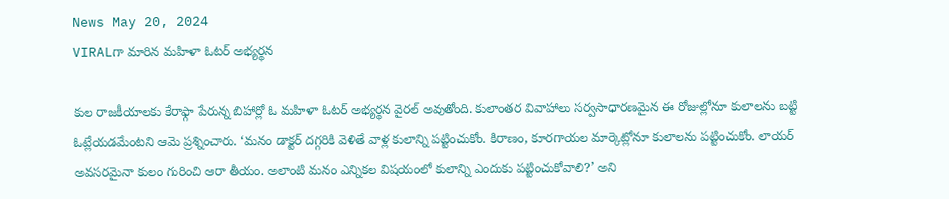News May 20, 2024
VIRALగా మారిన మహిళా ఓటర్ అభ్యర్థన

కుల రాజకీయాలకు కేరాఫ్గా పేరున్న బిహార్లో ఓ మహిళా ఓటర్ అభ్యర్థన వైరల్ అవుతోంది. కులాంతర వివాహాలు సర్వసాధారణమైన ఈ రోజుల్లోనూ కులాలను బట్టి ఓట్లేయడమేంటని ఆమె ప్రశ్నించారు. ‘మనం డాక్టర్ దగ్గరికి వెళితే వాళ్ల కులాన్ని పట్టించుకోం. కిరాణం, కూరగాయల మార్కెట్లోనూ కులాలను పట్టించుకోం. లాయర్ అవసరమైనా కులం గురించి ఆరా తీయం. అలాంటి మనం ఎన్నికల విషయంలో కులాన్ని ఎందుకు పట్టించుకోవాలి?’ అని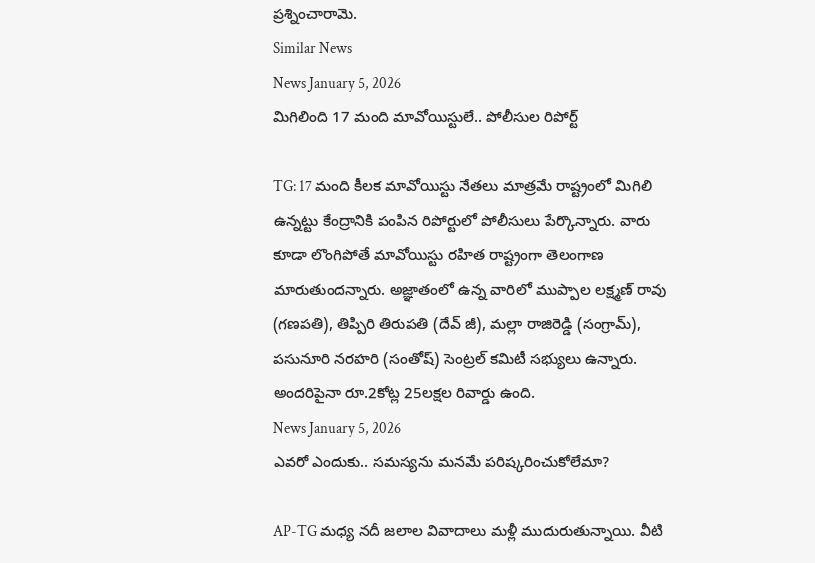ప్రశ్నించారామె.
Similar News
News January 5, 2026
మిగిలింది 17 మంది మావోయిస్టులే.. పోలీసుల రిపోర్ట్

TG: 17 మంది కీలక మావోయిస్టు నేతలు మాత్రమే రాష్ట్రంలో మిగిలి ఉన్నట్టు కేంద్రానికి పంపిన రిపోర్టులో పోలీసులు పేర్కొన్నారు. వారు కూడా లొంగిపోతే మావోయిస్టు రహిత రాష్ట్రంగా తెలంగాణ మారుతుందన్నారు. అజ్ఞాతంలో ఉన్న వారిలో ముప్పాల లక్ష్మణ్ రావు (గణపతి), తిప్పిరి తిరుపతి (దేవ్ జీ), మల్లా రాజిరెడ్డి (సంగ్రామ్), పసునూరి నరహరి (సంతోష్) సెంట్రల్ కమిటీ సభ్యులు ఉన్నారు. అందరిపైనా రూ.2కోట్ల 25లక్షల రివార్డు ఉంది.
News January 5, 2026
ఎవరో ఎందుకు.. సమస్యను మనమే పరిష్కరించుకోలేమా?

AP-TG మధ్య నదీ జలాల వివాదాలు మళ్లీ ముదురుతున్నాయి. వీటి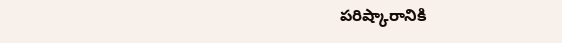పరిష్కారానికి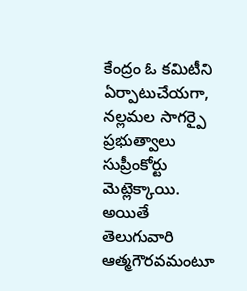కేంద్రం ఓ కమిటీని ఏర్పాటుచేయగా, నల్లమల సాగర్పై ప్రభుత్వాలు సుప్రీంకోర్టు మెట్లెక్కాయి. అయితే తెలుగువారి ఆత్మగౌరవమంటూ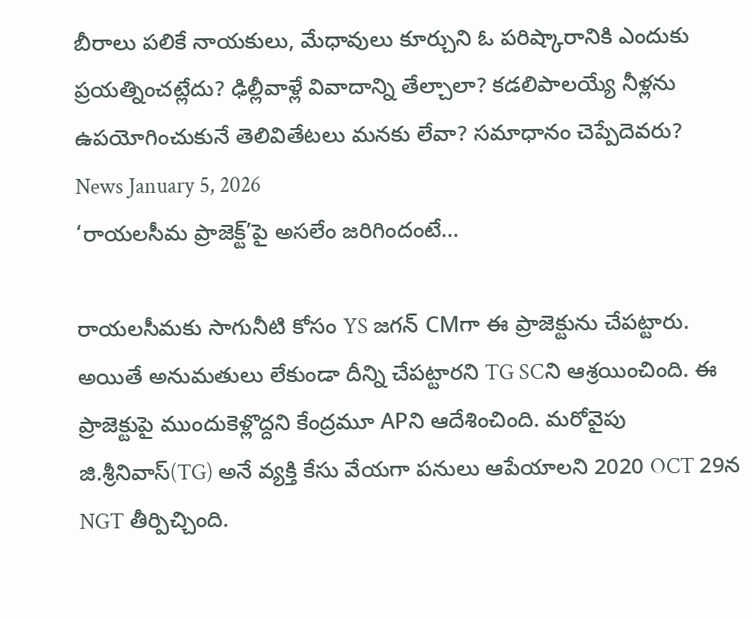బీరాలు పలికే నాయకులు, మేధావులు కూర్చుని ఓ పరిష్కారానికి ఎందుకు ప్రయత్నించట్లేదు? ఢిల్లీవాళ్లే వివాదాన్ని తేల్చాలా? కడలిపాలయ్యే నీళ్లను ఉపయోగించుకునే తెలివితేటలు మనకు లేవా? సమాధానం చెప్పేదెవరు?
News January 5, 2026
‘రాయలసీమ ప్రాజెక్ట్’పై అసలేం జరిగిందంటే…

రాయలసీమకు సాగునీటి కోసం YS జగన్ CMగా ఈ ప్రాజెక్టును చేపట్టారు. అయితే అనుమతులు లేకుండా దీన్ని చేపట్టారని TG SCని ఆశ్రయించింది. ఈ ప్రాజెక్టుపై ముందుకెళ్లొద్దని కేంద్రమూ APని ఆదేశించింది. మరోవైపు జి.శ్రీనివాస్(TG) అనే వ్యక్తి కేసు వేయగా పనులు ఆపేయాలని 2020 OCT 29న NGT తీర్పిచ్చింది.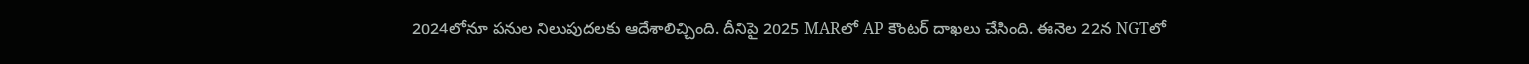2024లోనూ పనుల నిలుపుదలకు ఆదేశాలిచ్చింది. దీనిపై 2025 MARలో AP కౌంటర్ దాఖలు చేసింది. ఈనెల 22న NGTలో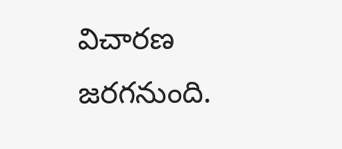విచారణ జరగనుంది.